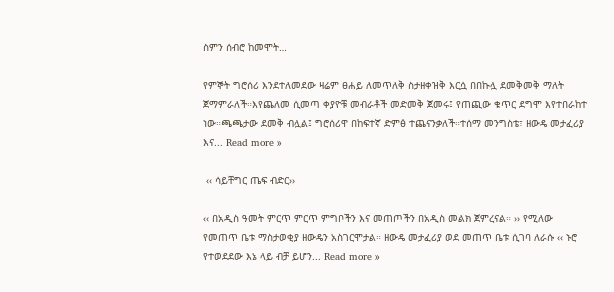ስምን ሰብሮ ከመሞት…

የምኞት ግሮሰሪ እንደተለመደው ዛሬም ፀሐይ ለመጥለቅ ስታዘቀዝቅ እርሷ በበኩሏ ደመቅመቅ ማለት ጀማምራለች።እየጨለመ ሲመጣ ቀያዮቹ መብራቶች መድመቅ ጀመሩ፤ የጠጪው ቁጥር ደግሞ እየተበራከተ ነው።ጫጫታው ደመቅ ብሏል፤ ግሮሰሪዋ በከፍተኛ ድምፅ ተጨናንቃለች።ተሰማ መንግስቴ፣ ዘውዴ መታፈሪያ እና... Read more »

 ‹‹ ሳይቸግር ጤፍ ብድር››

‹‹ በአዲስ ዓመት ምርጥ ምርጥ ምግቦችን እና መጠጦችን በአዲስ መልክ ጀምረናል። ›› የሚለው የመጠጥ ቤቱ ማስታወቂያ ዘውዴን አስገርሞታል። ዘውዴ መታፈሪያ ወደ መጠጥ ቤቱ ሲገባ ለራሱ ‹‹ ኑሮ የተወደደው እኔ ላይ ብቻ ይሆን... Read more »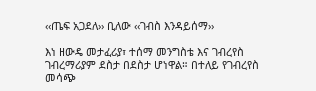‹‹ጤፍ አጋደለ›› ቢለው ‹‹ገብስ እንዳይሰማ››

እነ ዘውዴ መታፈሪያ፣ ተሰማ መንግስቴ እና ገብረየስ ገብረማሪያም ደስታ በደስታ ሆነዋል። በተለይ የገብረየስ መሳጭ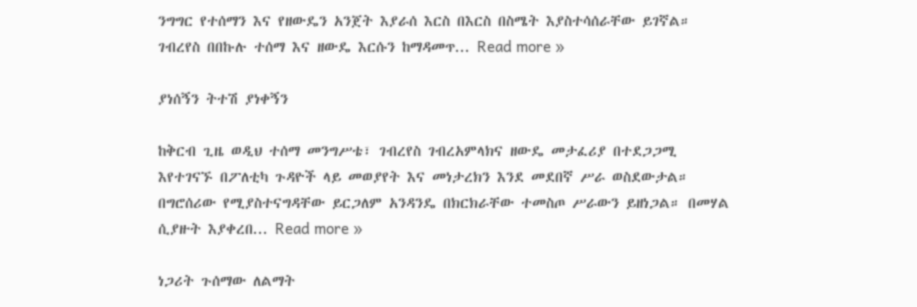ንግግር የተሰማን እና የዘውዴን አንጀት እያራሰ እርስ በእርስ በስሜት እያስተሳሰራቸው ይገኛል። ገብረየስ በበኩሉ ተሰማ እና ዘውዴ እርሱን ከማዳመጥ... Read more »

ያነሰኝን ትተሽ ያነቀኝን

ከቅርብ ጊዜ ወዲህ ተሰማ መንግሥቴ፣ ገብረየስ ገብረአምላክና ዘውዴ መታፈሪያ በተደጋጋሚ እየተገናኙ በፖለቲካ ጉዳዮች ላይ መወያየት እና መነታረክን እንደ መደበኛ ሥራ ወስደውታል። በግሮሰሪው የሚያስተናግዳቸው ይርጋለም አንዳንዴ በክርክራቸው ተመስጦ ሥራውን ይዘነጋል። በመሃል ሲያዙት እያቀረበ... Read more »

ነጋሪት ጉሰማው ለልማት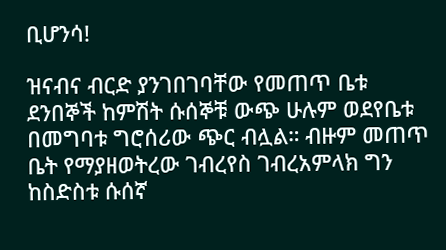ቢሆንሳ!

ዝናብና ብርድ ያንገበገባቸው የመጠጥ ቤቱ ደንበኞች ከምሽት ሱሰኞቹ ውጭ ሁሉም ወደየቤቱ በመግባቱ ግሮሰሪው ጭር ብሏል። ብዙም መጠጥ ቤት የማያዘወትረው ገብረየስ ገብረአምላክ ግን ከስድስቱ ሱሰኛ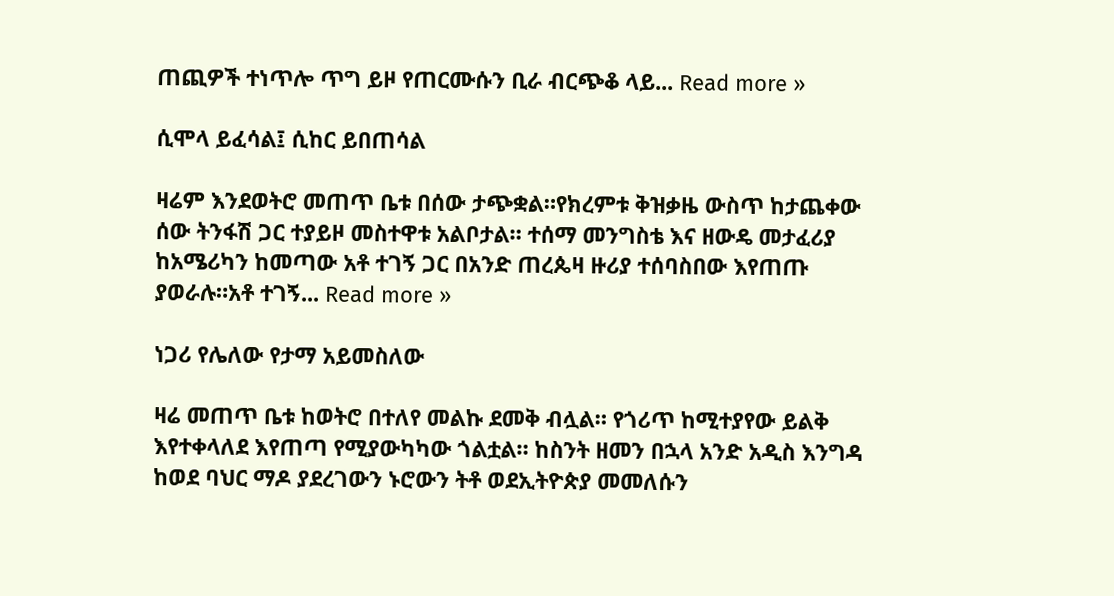ጠጪዎች ተነጥሎ ጥግ ይዞ የጠርሙሱን ቢራ ብርጭቆ ላይ... Read more »

ሲሞላ ይፈሳል፤ ሲከር ይበጠሳል

ዛሬም እንደወትሮ መጠጥ ቤቱ በሰው ታጭቋል።የክረምቱ ቅዝቃዜ ውስጥ ከታጨቀው ሰው ትንፋሽ ጋር ተያይዞ መስተዋቱ አልቦታል። ተሰማ መንግስቴ እና ዘውዴ መታፈሪያ ከአሜሪካን ከመጣው አቶ ተገኝ ጋር በአንድ ጠረጴዛ ዙሪያ ተሰባስበው እየጠጡ ያወራሉ።አቶ ተገኝ... Read more »

ነጋሪ የሌለው የታማ አይመስለው

ዛሬ መጠጥ ቤቱ ከወትሮ በተለየ መልኩ ደመቅ ብሏል። የጎሪጥ ከሚተያየው ይልቅ እየተቀላለደ እየጠጣ የሚያውካካው ጎልቷል። ከስንት ዘመን በኋላ አንድ አዲስ እንግዳ ከወደ ባህር ማዶ ያደረገውን ኑሮውን ትቶ ወደኢትዮጵያ መመለሱን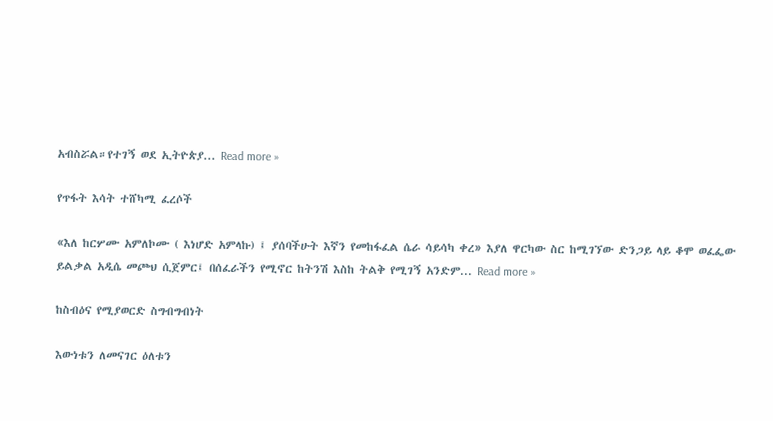አብስሯል።የተገኝ ወደ ኢትዮጵያ... Read more »

የጥፋት እሳት ተሸካሚ ፈረሶች

«እለ ከርሦሙ አምለኮሙ ( እነሆድ አምላኩ) ፤ ያሰባችሁት እኛን የመከፋፈል ሴራ ሳይሳካ ቀረ» እያለ ዋርካው ስር ከሚገኘው ድንጋይ ላይ ቆሞ ወፈፌው ይልቃል አዲሴ መጮህ ሲጀምር፤ በሰፈራችን የሚኖር ከትንሽ እስከ ትልቅ የሚገኝ አንድም... Read more »

ከስብዕና የሚያወርድ ስግብግብነት

እውነቱን ለመናገር ዕለቱን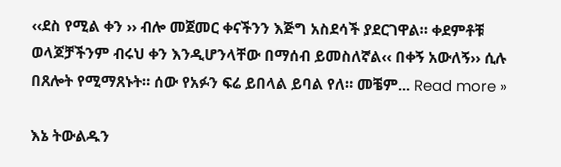‹‹ደስ የሚል ቀን ›› ብሎ መጀመር ቀናችንን እጅግ አስደሳች ያደርገዋል። ቀደምቶቹ ወላጆቻችንም ብሩህ ቀን እንዲሆንላቸው በማሰብ ይመስለኛል‹‹ በቀኝ አውለኝ›› ሲሉ በጸሎት የሚማጸኑት። ሰው የአፉን ፍሬ ይበላል ይባል የለ። መቼም... Read more »

እኔ ትውልዱን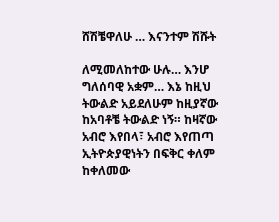ሸሽቼዋለሁ … እናንተም ሽሹት

ለሚመለከተው ሁሉ… እንሆ ግለሰባዊ አቋም… እኔ ከዚህ ትውልድ አይደለሁም ከዚያኛው ከአባቶቼ ትውልድ ነኝ። ከዛኛው አብሮ እየበላ፣ አብሮ እየጠጣ ኢትዮጵያዊነትን በፍቅር ቀለም ከቀለመው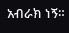አብራክ ነኝ።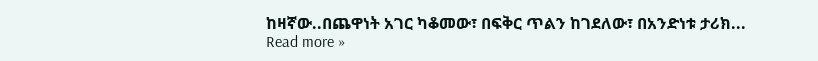ከዛኛው..በጨዋነት አገር ካቆመው፣ በፍቅር ጥልን ከገደለው፣ በአንድነቱ ታሪክ... Read more »